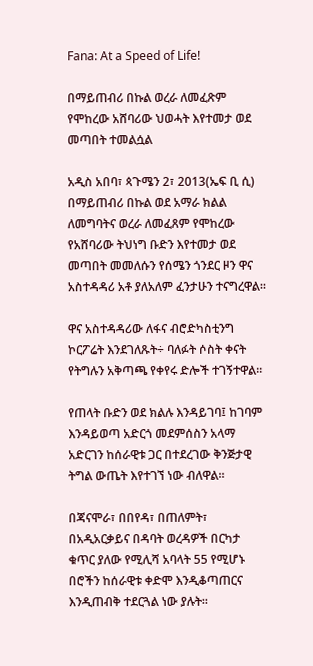Fana: At a Speed of Life!

በማይጠብሪ በኩል ወረራ ለመፈጽም የሞከረው አሸባሪው ህወሓት እየተመታ ወደ መጣበት ተመልሷል

አዲስ አበባ፣ ጳጉሜን 2፣ 2013(ኤፍ ቢ ሲ) በማይጠብሪ በኩል ወደ አማራ ክልል ለመግባትና ወረራ ለመፈጸም የሞከረው የአሸባሪው ትህነግ ቡድን እየተመታ ወደ መጣበት መመለሱን የሰሜን ጎንደር ዞን ዋና አስተዳዳሪ አቶ ያለአለም ፈንታሁን ተናግረዋል።

ዋና አስተዳዳሪው ለፋና ብሮድካስቲንግ ኮርፖሬት እንደገለጹት÷ ባለፉት ሶስት ቀናት የትግሉን አቅጣጫ የቀየሩ ድሎች ተገኝተዋል።

የጠላት ቡድን ወደ ክልሉ እንዳይገባ፤ ከገባም እንዳይወጣ አድርጎ መደምሰስን አላማ አድርገን ከሰራዊቱ ጋር በተደረገው ቅንጅታዊ ትግል ውጤት እየተገኘ ነው ብለዋል።

በጃናሞራ፣ በበየዳ፣ በጠለምት፣ በአዲአርቃይና በዳባት ወረዳዎች በርካታ ቁጥር ያለው የሚሊሻ አባላት 55 የሚሆኑ በሮችን ከሰራዊቱ ቀድሞ እንዲቆጣጠርና እንዲጠብቅ ተደርጓል ነው ያሉት።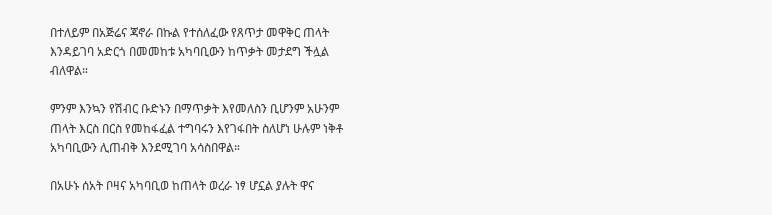በተለይም በአጅሬና ጃኖራ በኩል የተሰለፈው የጸጥታ መዋቅር ጠላት እንዳይገባ አድርጎ በመመከቱ አካባቢውን ከጥቃት መታደግ ችሏል ብለዋል።

ምንም እንኳን የሽብር ቡድኑን በማጥቃት እየመለስን ቢሆንም አሁንም ጠላት እርስ በርስ የመከፋፈል ተግባሩን እየገፋበት ስለሆነ ሁሉም ነቅቶ አካባቢውን ሊጠብቅ እንደሚገባ አሳስበዋል።

በአሁኑ ሰአት ቦዛና አካባቢወ ከጠላት ወረራ ነፃ ሆኗል ያሉት ዋና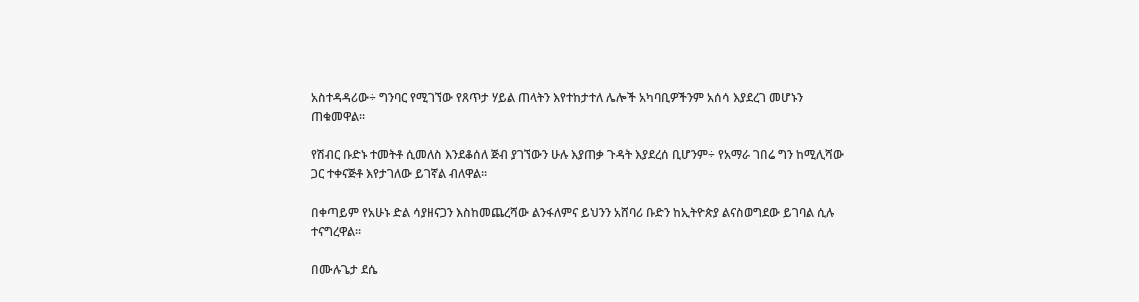አስተዳዳሪው÷ ግንባር የሚገኘው የጸጥታ ሃይል ጠላትን እየተከታተለ ሌሎች አካባቢዎችንም አሰሳ እያደረገ መሆኑን ጠቁመዋል፡፡

የሽብር ቡድኑ ተመትቶ ሲመለስ እንደቆሰለ ጅብ ያገኘውን ሁሉ እያጠቃ ጉዳት እያደረሰ ቢሆንም÷ የአማራ ገበሬ ግን ከሚሊሻው ጋር ተቀናጅቶ እየታገለው ይገኛል ብለዋል።

በቀጣይም የአሁኑ ድል ሳያዘናጋን እስከመጨረሻው ልንፋለምና ይህንን አሸባሪ ቡድን ከኢትዮጵያ ልናስወግደው ይገባል ሲሉ ተናግረዋል።

በሙሉጌታ ደሴ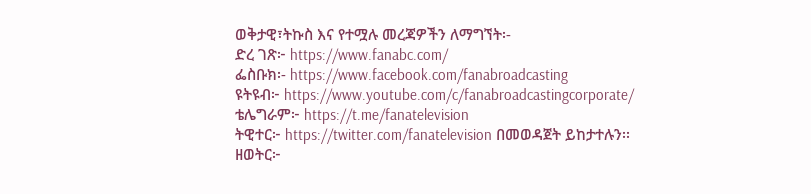ወቅታዊ፣ትኩስ እና የተሟሉ መረጃዎችን ለማግኘት፡-
ድረ ገጽ፦ https://www.fanabc.com/
ፌስቡክ፡- https://www.facebook.com/fanabroadcasting
ዩትዩብ፦ https://www.youtube.com/c/fanabroadcastingcorporate/
ቴሌግራም፦ https://t.me/fanatelevision
ትዊተር፦ https://twitter.com/fanatelevision በመወዳጀት ይከታተሉን፡፡
ዘወትር፦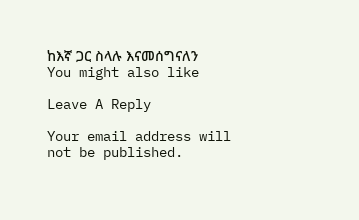ከእኛ ጋር ስላሉ እናመሰግናለን
You might also like

Leave A Reply

Your email address will not be published.